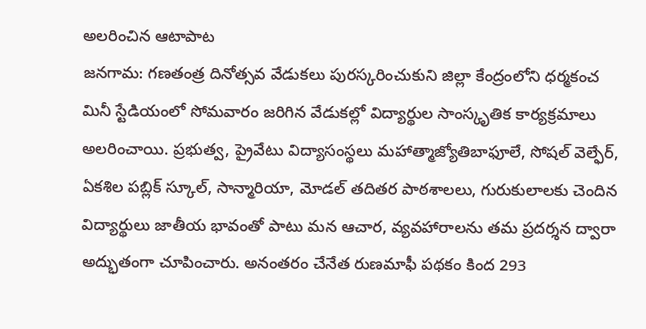అలరించిన ఆటాపాట
జనగామ: గణతంత్ర దినోత్సవ వేడుకలు పురస్కరించుకుని జిల్లా కేంద్రంలోని ధర్మకంచ మినీ స్టేడియంలో సోమవారం జరిగిన వేడుకల్లో విద్యార్థుల సాంస్కృతిక కార్యక్రమాలు అలరించాయి. ప్రభుత్వ, ప్రైవేటు విద్యాసంస్థలు మహాత్మాజ్యోతిబాఫూలే, సోషల్ వెల్ఫేర్, ఏకశిల పబ్లిక్ స్కూల్, సాన్మారియా, మోడల్ తదితర పాఠశాలలు, గురుకులాలకు చెందిన విద్యార్థులు జాతీయ భావంతో పాటు మన ఆచార, వ్యవహారాలను తమ ప్రదర్శన ద్వారా అద్భుతంగా చూపించారు. అనంతరం చేనేత రుణమాఫీ పథకం కింద 293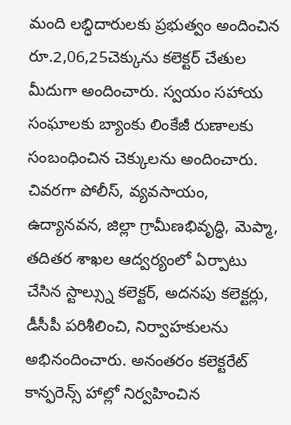మంది లబ్ధిదారులకు ప్రభుత్వం అందించిన రూ.2,06,25చెక్కును కలెక్టర్ చేతుల మీదుగా అందించారు. స్వయం సహాయ సంఘాలకు బ్యాంకు లింకేజీ రుణాలకు సంబంధించిన చెక్కులను అందించారు. చివరగా పోలీస్, వ్యవసాయం, ఉద్యానవన, జిల్లా గ్రామీణభివృద్ధి, మెప్మా, తదితర శాఖల ఆద్వర్యంలో ఏర్పాటు చేసిన స్టాల్స్ను కలెక్టర్, అదనపు కలెక్టర్లు, డీసీపీ పరిశీలించి, నిర్వాహకులను అభినందించారు. అనంతరం కలెక్టరేట్ కాన్ఫరెన్స్ హాల్లో నిర్వహించిన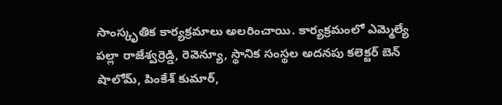సాంస్కృతిక కార్యక్రమాలు అలరించాయి. కార్యక్రమంలో ఎమ్మెల్యే పల్లా రాజేశ్వర్రెడ్డి, రెవెన్యూ, స్థానిక సంస్థల అదనపు కలెక్టర్ బెన్ షాలోమ్, పింకేశ్ కుమార్,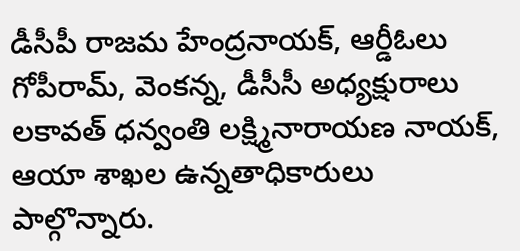డీసీపీ రాజమ హేంద్రనాయక్, ఆర్డీఓలు గోపీరామ్, వెంకన్న, డీసీసీ అధ్యక్షురాలు లకావత్ ధన్వంతి లక్ష్మినారాయణ నాయక్, ఆయా శాఖల ఉన్నతాధికారులు పాల్గొన్నారు.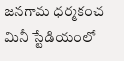జనగామ ధర్మకంచ మినీ స్టేడియంలో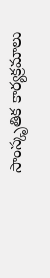సాంస్కృతిక కార్యక్రమాలు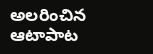అలరించిన ఆటాపాట